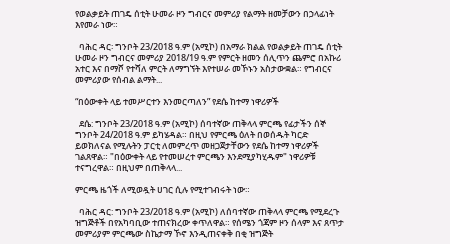የወልቃይት ጠገዴ ሰቲት ሁመራ ዞን ግብርና መምሪያ የልማት ዘመቻውን በኃላፊነት እየመራ ነው።

  ባሕር ዳር፡ ግንቦት 23/2018 ዓ.ም (አሚኮ) በአማራ ክልል የወልቃይት ጠገዴ ሰቲት ሁመራ ዞን ግብርና መምሪያ 2018/19 ዓ.ም የምርት ዘመን ሰሊጥን ጨምሮ በአኩሪ አተር እና በማሾ የተሻለ ምርት ለማግኘት እየተሠራ መኾኑን አስታውቋል። የግብርና መምሪያው የሰብል ልማት...

“በዕውቀት ላይ ተመሥርተን እንመርጣለን” የደሴ ከተማ ነዋሪዎች

  ደሴ: ግንቦት 23/2018 ዓ.ም (አሚኮ) ሰባተኛው ጠቅላላ ምርጫ የፊታችን ሰኞ ግንቦት 24/2018 ዓ.ም ይካሄዳል። በዚህ የምርጫ ዕለት በወሰዱት ካርድ ይወክለናል የሚሉትን ፓርቲ ለመምረጥ መዘጋጀታቸውን የደሴ ከተማ ነዋሪዎች ገልጸዋል። "በዕውቀት ላይ የተመሠረተ ምርጫን እንደሚያካሂዱም" ነዋሪዎቹ ተናግረዋል። በዚህም በጠቅላላ...

ምርጫ ዜጎች ለሚወዷት ሀገር ሲሉ የሚተገብሩት ነው።

  ባሕር ዳር: ግንቦት 23/2018 ዓ.ም (አሚኮ) ለሰባተኛው ጠቅላላ ምርጫ የሚደረጉ ዝግጅቶች በየአካባቢው ተጠናክረው ቀጥለዋል። የሰሜን ጎጃም ዞን ሰላም እና ጸጥታ መምሪያም ምርጫው ስኬታማ ኾኖ እንዲጠናቀቅ በቂ ዝግጅት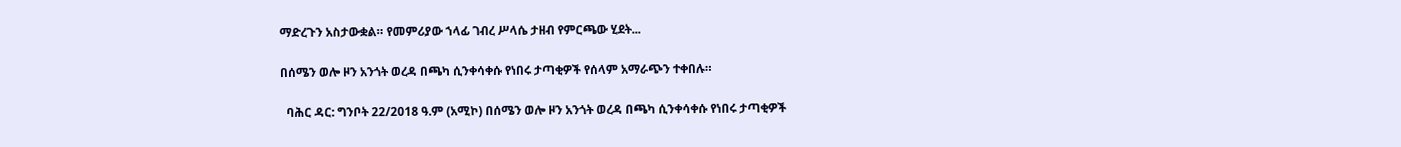ማድረጉን አስታውቋል። የመምሪያው ኀላፊ ገብረ ሥላሴ ታዘብ የምርጫው ሂደት...

በሰሜን ወሎ ዞን አንጎት ወረዳ በጫካ ሲንቀሳቀሱ የነበሩ ታጣቂዎች የሰላም አማራጭን ተቀበሉ።

  ባሕር ዳር: ግንቦት 22/2018 ዓ.ም (አሚኮ) በሰሜን ወሎ ዞን አንጎት ወረዳ በጫካ ሲንቀሳቀሱ የነበሩ ታጣቂዎች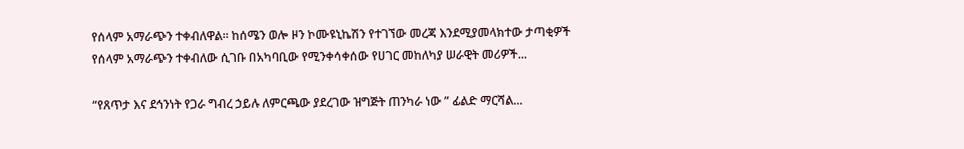የሰላም አማራጭን ተቀብለዋል። ከሰሜን ወሎ ዞን ኮሙዩኒኬሽን የተገኘው መረጃ እንደሚያመላክተው ታጣቂዎች የሰላም አማራጭን ተቀብለው ሲገቡ በአካባቢው የሚንቀሳቀሰው የሀገር መከለካያ ሠራዊት መሪዎች...

“የጸጥታ እና ደኅንነት የጋራ ግብረ ኃይሉ ለምርጫው ያደረገው ዝግጅት ጠንካራ ነው ” ፊልድ ማርሻል...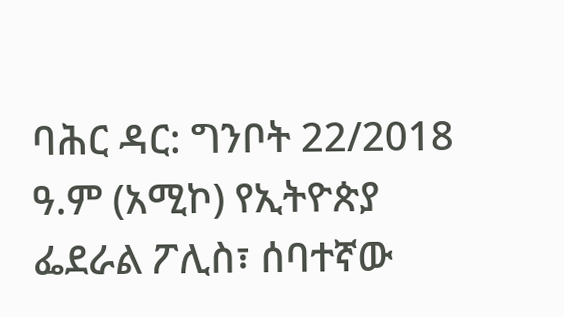ባሕር ዳር: ግንቦት 22/2018 ዓ.ም (አሚኮ) የኢትዮጵያ ፌደራል ፖሊስ፣ ሰባተኛው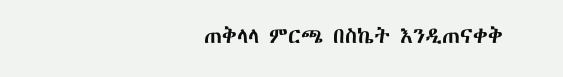ጠቅላላ ምርጫ በስኬት እንዲጠናቀቅ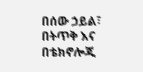በሰው ኃይል፣ በትጥቅ እና በቴክኖሎጂ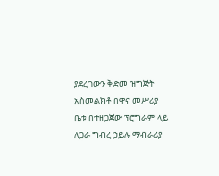ያደረገውን ቅድመ ዝግጅት አስመልክቶ በዋና መሥሪያ ቤቱ በተዘጋጀው ፕሮግራም ላይ ለጋራ ግብረ ኃይሉ ማብራሪያ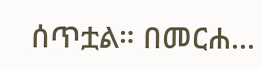ሰጥቷል። በመርሐ...